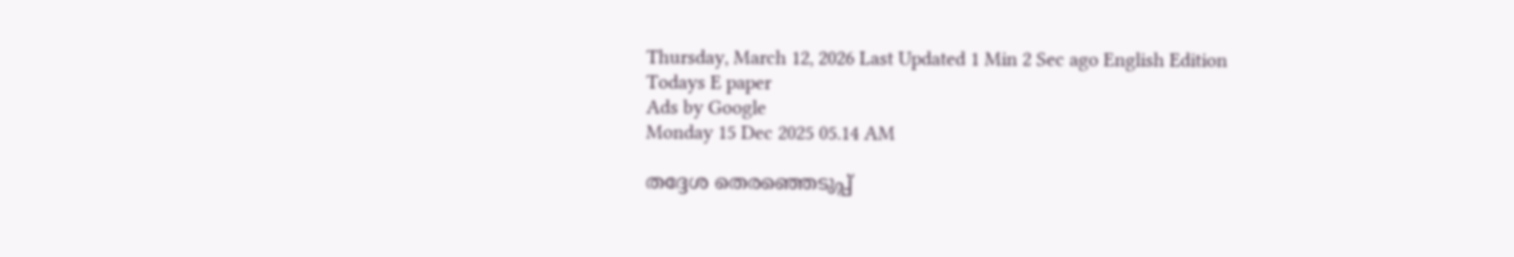Thursday, March 12, 2026 Last Updated 1 Min 2 Sec ago English Edition
Todays E paper
Ads by Google
Monday 15 Dec 2025 05.14 AM

തദ്ദേശ തെരഞ്ഞെടുപ്പ്‌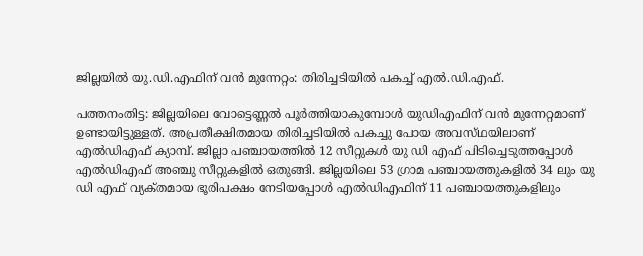ജില്ലയില്‍ യു.ഡി.എഫിന്‌ വന്‍ മുന്നേറ്റം: തിരിച്ചടിയില്‍ പകച്ച്‌ എല്‍.ഡി.എഫ്‌.

പത്തനംതിട്ട: ജില്ലയിലെ വോട്ടെണ്ണല്‍ പൂര്‍ത്തിയാകുമ്പോള്‍ യുഡിഎഫിന്‌ വന്‍ മുന്നേറ്റമാണ്‌ ഉണ്ടായിട്ടുള്ളത്‌. അപ്രതീക്ഷിതമായ തിരിച്ചടിയില്‍ പകച്ചു പോയ അവസ്‌ഥയിലാണ്‌ എല്‍ഡിഎഫ്‌ ക്യാമ്പ്‌. ജില്ലാ പഞ്ചായത്തില്‍ 12 സീറ്റുകള്‍ യു ഡി എഫ്‌ പിടിച്ചെടുത്തപ്പോള്‍ എല്‍ഡിഎഫ്‌ അഞ്ചു സീറ്റുകളില്‍ ഒതുങ്ങി. ജില്ലയിലെ 53 ഗ്രാമ പഞ്ചായത്തുകളില്‍ 34 ലും യു ഡി എഫ്‌ വ്യക്‌തമായ ഭൂരിപക്ഷം നേടിയപ്പോള്‍ എല്‍ഡിഎഫിന്‌ 11 പഞ്ചായത്തുകളിലും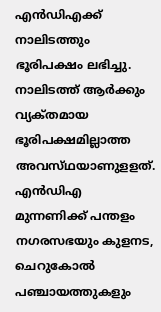എന്‍ഡിഎക്ക്‌ നാലിടത്തും ഭൂരിപക്ഷം ലഭിച്ചു.
നാലിടത്ത്‌ ആര്‍ക്കും വ്യക്‌തമായ ഭൂരിപക്ഷമില്ലാത്ത അവസ്‌ഥയാണുളളത്‌. എന്‍ഡിഎ മുന്നണിക്ക്‌ പന്തളം നഗരസഭയും കുളനട, ചെറുകോല്‍ പഞ്ചായത്തുകളും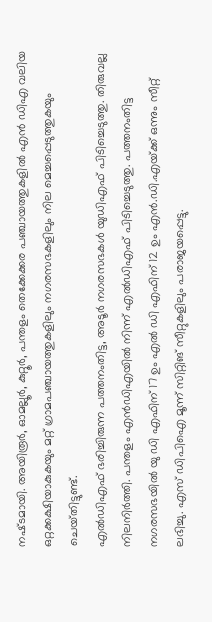നഷ്‌ടമായി. അയിരൂര്‍, ഓമല്ലൂര്‍, കുറ്റൂര്‍, പന്തളം തെക്കേക്കര പഞ്ചായത്തുകളില്‍ എന്‍ ഡിഎ വലിയ ഒറ്റക്കക്ഷിയാകുകയും മറ്റ്‌ ഗ്രാമപഞ്ചായത്തുകളിലും നഗരസഭകളിലും നില മെച്ചപ്പെടുത്തുകയും ചെയ്‌തിട്ടുണ്ട്‌.
എല്‍ഡിഎഫ്‌ ഭരിച്ചിരുന്ന പത്തനംതിട്ട, അടൂര്‍ നഗരസഭകള്‍ യുഡിഎഫ്‌ പിടിച്ചെടുത്തു. തിരുവല്ല നിലനിര്‍ത്തി. പന്തളം എന്‍ഡിഎയില്‍ നിന്ന്‌ എല്‍ഡിഎഫ്‌ പിടിച്ചെടുത്തു. പത്തനംതിട്ട നഗരസഭയില്‍ യു ഡി എഫിന്‌ 17 ഉം എല്‍ ഡി എഫിന്‌ 12 ഉം എന്‍.ഡി.എയ്‌ക്ക് ഒന്നും സീറ്റ്‌ ലഭിച്ചു. എസ്‌ ഡിപിഐ മൂന്ന്‌ സിറ്റിങ്‌ സീറ്റുകളിലും പരാജയപ്പെട്ടു.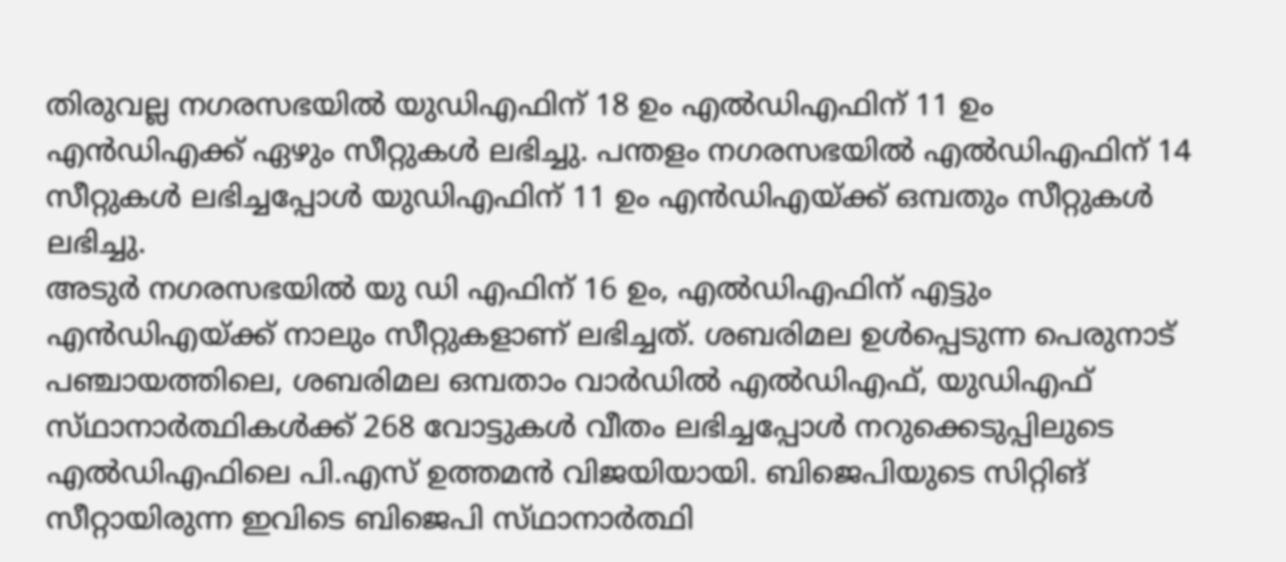തിരുവല്ല നഗരസഭയില്‍ യുഡിഎഫിന്‌ 18 ഉം എല്‍ഡിഎഫിന്‌ 11 ഉം എന്‍ഡിഎക്ക്‌ ഏഴും സീറ്റുകള്‍ ലഭിച്ചു. പന്തളം നഗരസഭയില്‍ എല്‍ഡിഎഫിന്‌ 14 സീറ്റുകള്‍ ലഭിച്ചപ്പോള്‍ യുഡിഎഫിന്‌ 11 ഉം എന്‍ഡിഎയ്‌ക്ക് ഒമ്പതും സീറ്റുകള്‍ ലഭിച്ചു.
അടുര്‍ നഗരസഭയില്‍ യു ഡി എഫിന്‌ 16 ഉം, എല്‍ഡിഎഫിന്‌ എട്ടും എന്‍ഡിഎയ്‌ക്ക് നാലും സീറ്റുകളാണ്‌ ലഭിച്ചത്‌. ശബരിമല ഉള്‍പ്പെടുന്ന പെരുനാട്‌ പഞ്ചായത്തിലെ, ശബരിമല ഒമ്പതാം വാര്‍ഡില്‍ എല്‍ഡിഎഫ്‌, യുഡിഎഫ്‌ സ്‌ഥാനാര്‍ത്ഥികള്‍ക്ക്‌ 268 വോട്ടുകള്‍ വീതം ലഭിച്ചപ്പോള്‍ നറുക്കെടുപ്പിലുടെ എല്‍ഡിഎഫിലെ പി.എസ്‌ ഉത്തമന്‍ വിജയിയായി. ബിജെപിയുടെ സിറ്റിങ്‌ സീറ്റായിരുന്ന ഇവിടെ ബിജെപി സ്‌ഥാനാര്‍ത്ഥി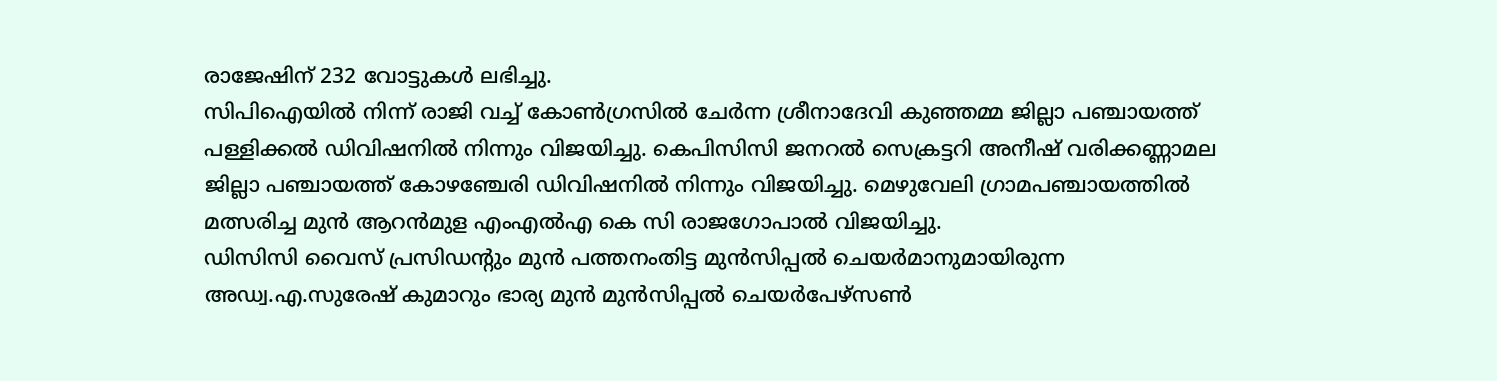രാജേഷിന്‌ 232 വോട്ടുകള്‍ ലഭിച്ചു.
സിപിഐയില്‍ നിന്ന്‌ രാജി വച്ച്‌ കോണ്‍ഗ്രസില്‍ ചേര്‍ന്ന ശ്രീനാദേവി കുഞ്ഞമ്മ ജില്ലാ പഞ്ചായത്ത്‌ പള്ളിക്കല്‍ ഡിവിഷനില്‍ നിന്നും വിജയിച്ചു. കെപിസിസി ജനറല്‍ സെക്രട്ടറി അനീഷ്‌ വരിക്കണ്ണാമല ജില്ലാ പഞ്ചായത്ത്‌ കോഴഞ്ചേരി ഡിവിഷനില്‍ നിന്നും വിജയിച്ചു. മെഴുവേലി ഗ്രാമപഞ്ചായത്തില്‍ മത്സരിച്ച മുന്‍ ആറന്‍മുള എംഎല്‍എ കെ സി രാജഗോപാല്‍ വിജയിച്ചു.
ഡിസിസി വൈസ്‌ പ്രസിഡന്റും മുന്‍ പത്തനംതിട്ട മുന്‍സിപ്പല്‍ ചെയര്‍മാനുമായിരുന്ന അഡ്വ.എ.സുരേഷ്‌ കുമാറും ഭാര്യ മുന്‍ മുന്‍സിപ്പല്‍ ചെയര്‍പേഴ്‌സണ്‍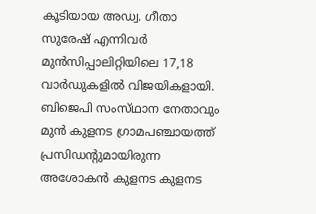കൂടിയായ അഡ്വ. ഗീതാ സുരേഷ്‌ എന്നിവര്‍ മുന്‍സിപ്പാലിറ്റിയിലെ 17,18 വാര്‍ഡുകളില്‍ വിജയികളായി.
ബിജെപി സംസ്‌ഥാന നേതാവും മുന്‍ കുളനട ഗ്രാമപഞ്ചായത്ത്‌ പ്രസിഡന്റുമായിരുന്ന അശോകന്‍ കുളനട കുളനട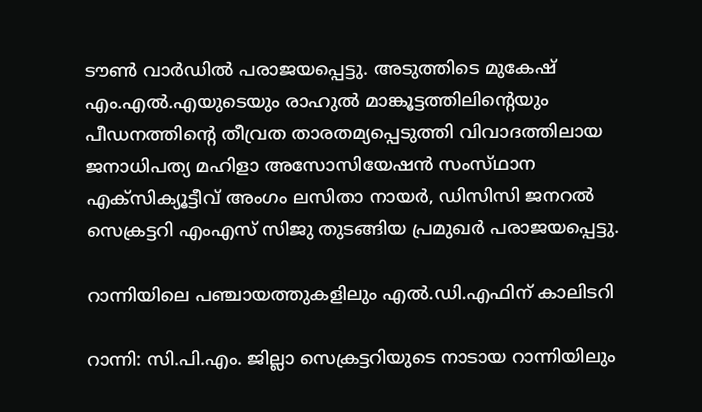ടൗണ്‍ വാര്‍ഡില്‍ പരാജയപ്പെട്ടു. അടുത്തിടെ മുകേഷ്‌ എം.എല്‍.എയുടെയും രാഹുല്‍ മാങ്കൂട്ടത്തിലിന്റെയും പീഡനത്തിന്റെ തീവ്രത താരതമ്യപ്പെടുത്തി വിവാദത്തിലായ ജനാധിപത്യ മഹിളാ അസോസിയേഷന്‍ സംസ്‌ഥാന എക്‌സിക്യൂട്ടീവ്‌ അംഗം ലസിതാ നായര്‍, ഡിസിസി ജനറല്‍ സെക്രട്ടറി എംഎസ്‌ സിജു തുടങ്ങിയ പ്രമുഖര്‍ പരാജയപ്പെട്ടു.

റാന്നിയിലെ പഞ്ചായത്തുകളിലും എല്‍.ഡി.എഫിന്‌ കാലിടറി

റാന്നി: സി.പി.എം. ജില്ലാ സെക്രട്ടറിയുടെ നാടായ റാന്നിയിലും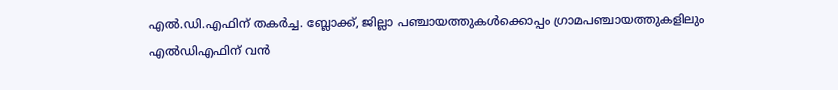എല്‍.ഡി.എഫിന്‌ തകര്‍ച്ച. ബ്ലോക്ക്‌, ജില്ലാ പഞ്ചായത്തുകള്‍ക്കൊപ്പം ഗ്രാമപഞ്ചായത്തുകളിലും എല്‍ഡിഎഫിന്‌ വന്‍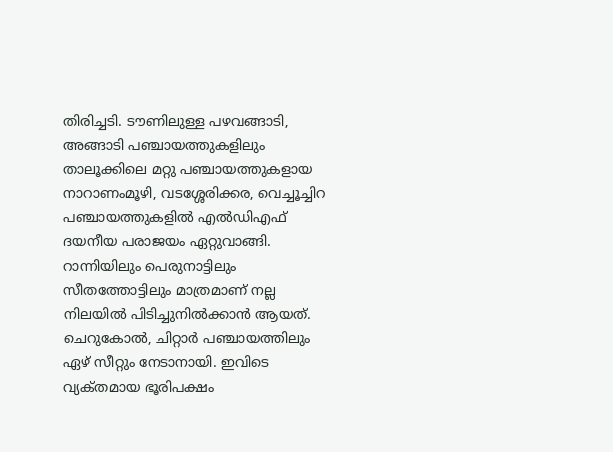തിരിച്ചടി. ടൗണിലുള്ള പഴവങ്ങാടി, അങ്ങാടി പഞ്ചായത്തുകളിലും താലൂക്കിലെ മറ്റു പഞ്ചായത്തുകളായ നാറാണംമൂഴി, വടശ്ശേരിക്കര, വെച്ചൂച്ചിറ പഞ്ചായത്തുകളില്‍ എല്‍ഡിഎഫ്‌ ദയനീയ പരാജയം ഏറ്റുവാങ്ങി. റാന്നിയിലും പെരുനാട്ടിലും സീതത്തോട്ടിലും മാത്രമാണ്‌ നല്ല നിലയില്‍ പിടിച്ചുനില്‍ക്കാന്‍ ആയത്‌. ചെറുകോല്‍, ചിറ്റാര്‍ പഞ്ചായത്തിലും ഏഴ്‌ സീറ്റും നേടാനായി. ഇവിടെ വ്യക്‌തമായ ഭൂരിപക്ഷം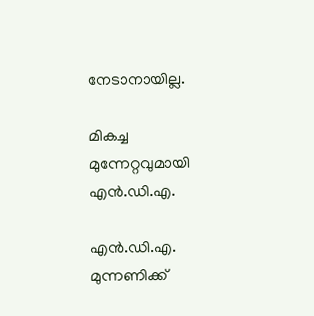നേടാനായില്ല.

മികച്ച മുന്നേറ്റവുമായി എന്‍.ഡി.എ.

എന്‍.ഡി.എ. മുന്നണിക്ക്‌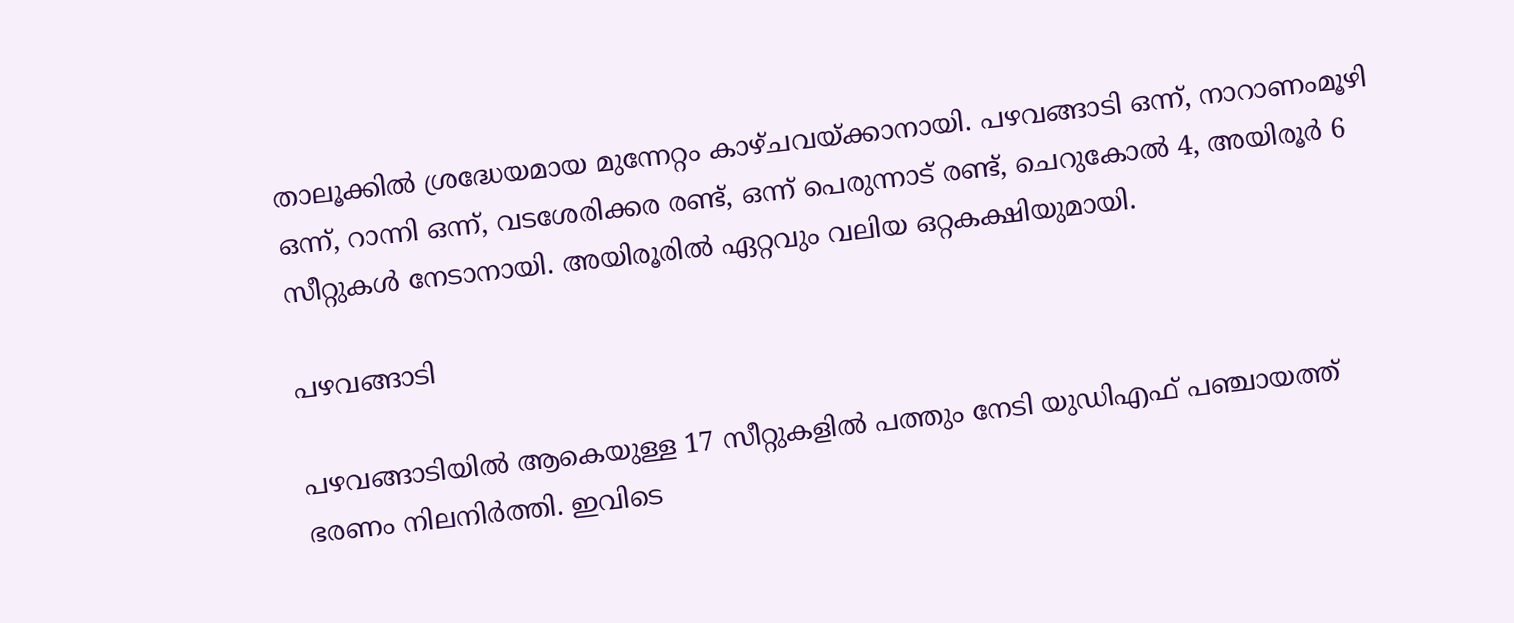താലൂക്കില്‍ ശ്രദ്ധേയമായ മുന്നേറ്റം കാഴ്‌ചവയ്‌ക്കാനായി. പഴവങ്ങാടി ഒന്ന്‌, നാറാണംമൂഴി ഒന്ന്‌, റാന്നി ഒന്ന്‌, വടശേരിക്കര രണ്ട്‌, ഒന്ന്‌ പെരുന്നാട്‌ രണ്ട്‌, ചെറുകോല്‍ 4, അയിരൂര്‍ 6 സീറ്റുകള്‍ നേടാനായി. അയിരൂരില്‍ ഏറ്റവും വലിയ ഒറ്റകക്ഷിയുമായി.

പഴവങ്ങാടി

പഴവങ്ങാടിയില്‍ ആകെയുള്ള 17 സീറ്റുകളില്‍ പത്തും നേടി യുഡിഎഫ്‌ പഞ്ചായത്ത്‌ ഭരണം നിലനിര്‍ത്തി. ഇവിടെ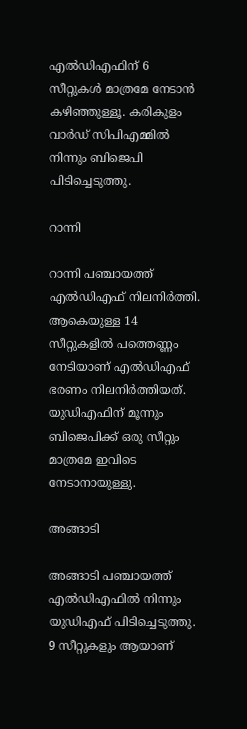എല്‍ഡിഎഫിന്‌ 6 സീറ്റുകള്‍ മാത്രമേ നേടാന്‍ കഴിഞ്ഞുള്ളൂ. കരികുളം വാര്‍ഡ്‌ സിപിഎമ്മില്‍ നിന്നും ബിജെപി പിടിച്ചെടുത്തു.

റാന്നി

റാന്നി പഞ്ചായത്ത്‌ എല്‍ഡിഎഫ്‌ നിലനിര്‍ത്തി. ആകെയുള്ള 14 സീറ്റുകളില്‍ പത്തെണ്ണം നേടിയാണ്‌ എല്‍ഡിഎഫ്‌ ഭരണം നിലനിര്‍ത്തിയത്‌. യുഡിഎഫിന്‌ മൂന്നും ബിജെപിക്ക്‌ ഒരു സീറ്റും മാത്രമേ ഇവിടെ നേടാനായുള്ളു.

അങ്ങാടി

അങ്ങാടി പഞ്ചായത്ത്‌ എല്‍ഡിഎഫില്‍ നിന്നും യുഡിഎഫ്‌ പിടിച്ചെടുത്തു. 9 സീറ്റുകളും ആയാണ്‌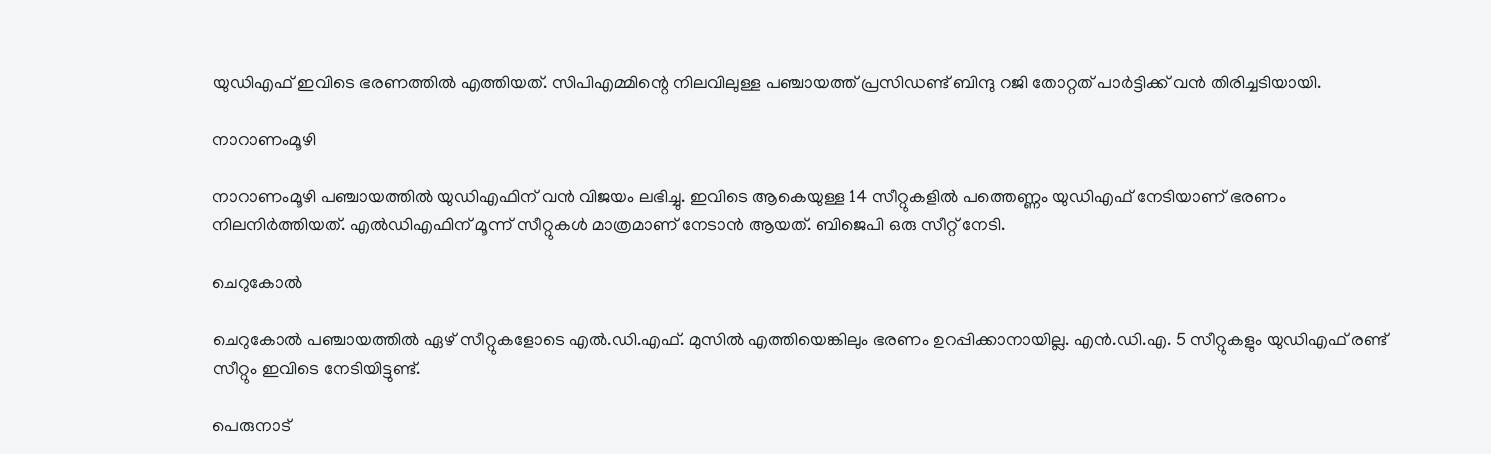യുഡിഎഫ്‌ ഇവിടെ ഭരണത്തില്‍ എത്തിയത്‌. സിപിഎമ്മിന്റെ നിലവിലുള്ള പഞ്ചായത്ത്‌ പ്രസിഡണ്ട്‌ ബിന്ദു റജി തോറ്റത്‌ പാര്‍ട്ടിക്ക്‌ വന്‍ തിരിച്ചടിയായി.

നാറാണംമൂഴി

നാറാണംമൂഴി പഞ്ചായത്തില്‍ യുഡിഎഫിന്‌ വന്‍ വിജയം ലഭിച്ചു. ഇവിടെ ആകെയുള്ള 14 സീറ്റുകളില്‍ പത്തെണ്ണം യുഡിഎഫ്‌ നേടിയാണ്‌ ഭരണം നിലനിര്‍ത്തിയത്‌. എല്‍ഡിഎഫിന്‌ മൂന്ന്‌ സീറ്റുകള്‍ മാത്രമാണ്‌ നേടാന്‍ ആയത്‌. ബിജെപി ഒരു സീറ്റ്‌ നേടി.

ചെറുകോല്‍

ചെറുകോല്‍ പഞ്ചായത്തില്‍ ഏഴ്‌ സീറ്റുകളോടെ എല്‍.ഡി.എഫ്‌. മുസില്‍ എത്തിയെങ്കിലും ഭരണം ഉറപ്പിക്കാനായില്ല. എന്‍.ഡി.എ. 5 സീറ്റുകളും യുഡിഎഫ്‌ രണ്ട്‌ സീറ്റും ഇവിടെ നേടിയിട്ടുണ്ട്‌.

പെരുനാട്‌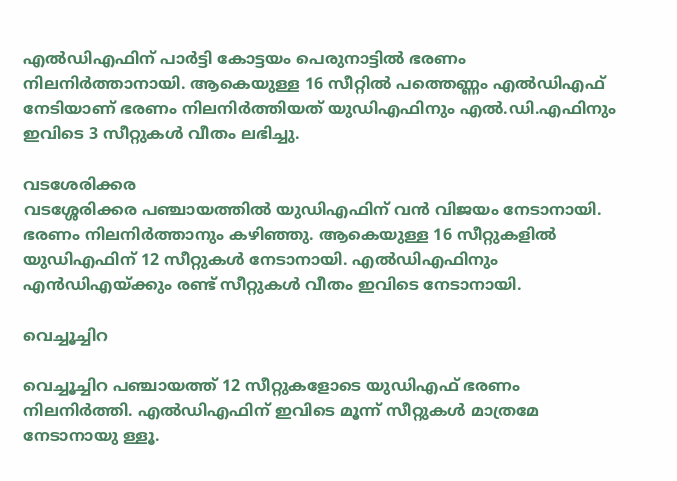എല്‍ഡിഎഫിന്‌ പാര്‍ട്ടി കോട്ടയം പെരുനാട്ടില്‍ ഭരണം നിലനിര്‍ത്താനായി. ആകെയുള്ള 16 സീറ്റില്‍ പത്തെണ്ണം എല്‍ഡിഎഫ്‌ നേടിയാണ്‌ ഭരണം നിലനിര്‍ത്തിയത്‌ യുഡിഎഫിനും എല്‍.ഡി.എഫിനും ഇവിടെ 3 സീറ്റുകള്‍ വീതം ലഭിച്ചു.

വടശേരിക്കര
വടശ്ശേരിക്കര പഞ്ചായത്തില്‍ യുഡിഎഫിന്‌ വന്‍ വിജയം നേടാനായി. ഭരണം നിലനിര്‍ത്താനും കഴിഞ്ഞു. ആകെയുള്ള 16 സീറ്റുകളില്‍ യുഡിഎഫിന്‌ 12 സീറ്റുകള്‍ നേടാനായി. എല്‍ഡിഎഫിനും എന്‍ഡിഎയ്‌ക്കും രണ്ട്‌ സീറ്റുകള്‍ വീതം ഇവിടെ നേടാനായി.

വെച്ചൂച്ചിറ

വെച്ചൂച്ചിറ പഞ്ചായത്ത്‌ 12 സീറ്റുകളോടെ യുഡിഎഫ്‌ ഭരണം നിലനിര്‍ത്തി. എല്‍ഡിഎഫിന്‌ ഇവിടെ മൂന്ന്‌ സീറ്റുകള്‍ മാത്രമേ നേടാനായു ള്ളൂ.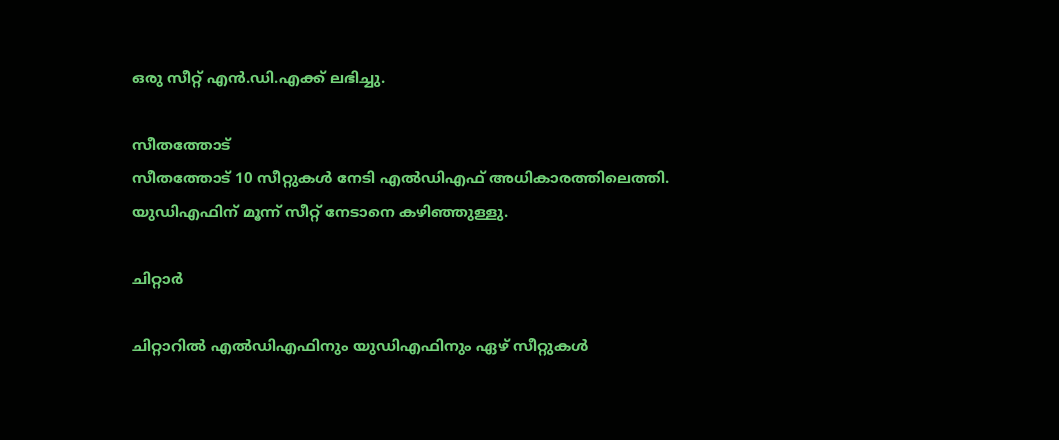ഒരു സീറ്റ്‌ എന്‍.ഡി.എക്ക്‌ ലഭിച്ചു.

സീതത്തോട്‌
സീതത്തോട്‌ 10 സീറ്റുകള്‍ നേടി എല്‍ഡിഎഫ്‌ അധികാരത്തിലെത്തി. യുഡിഎഫിന്‌ മൂന്ന്‌ സീറ്റ്‌ നേടാനെ കഴിഞ്ഞുള്ളു.

ചിറ്റാര്‍

ചിറ്റാറില്‍ എല്‍ഡിഎഫിനും യുഡിഎഫിനും ഏഴ്‌ സീറ്റുകള്‍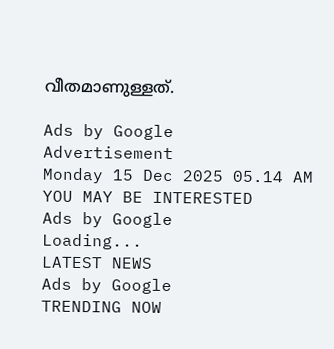വീതമാണുള്ളത്‌.

Ads by Google
Advertisement
Monday 15 Dec 2025 05.14 AM
YOU MAY BE INTERESTED
Ads by Google
Loading...
LATEST NEWS
Ads by Google
TRENDING NOW